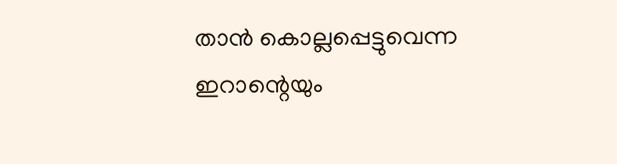താൻ കൊല്ലപ്പെട്ടുവെന്ന ഇറാന്റെയും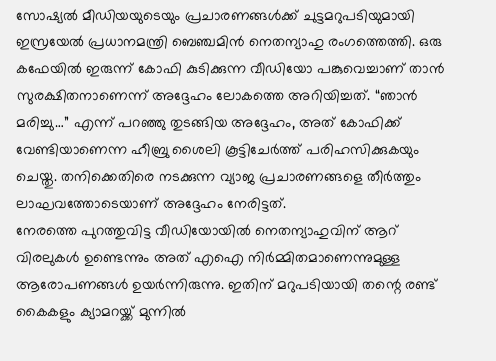സോഷ്യൽ മീഡിയയുടെയും പ്രചാരണങ്ങൾക്ക് ചുട്ടമറുപടിയുമായി ഇസ്രയേൽ പ്രധാനമന്ത്രി ബെഞ്ചമിൻ നെതന്യാഹു രംഗത്തെത്തി. ഒരു കഫേയിൽ ഇരുന്ന് കോഫി കുടിക്കുന്ന വീഡിയോ പങ്കുവെച്ചാണ് താൻ സുരക്ഷിതനാണെന്ന് അദ്ദേഹം ലോകത്തെ അറിയിച്ചത്. “ഞാൻ മരിച്ചു…” എന്ന് പറഞ്ഞു തുടങ്ങിയ അദ്ദേഹം, അത് കോഫിക്ക് വേണ്ടിയാണെന്ന ഹീബ്രു ശൈലി കൂട്ടിചേർത്ത് പരിഹസിക്കുകയും ചെയ്തു. തനിക്കെതിരെ നടക്കുന്ന വ്യാജ പ്രചാരണങ്ങളെ തീർത്തും ലാഘവത്തോടെയാണ് അദ്ദേഹം നേരിട്ടത്.
നേരത്തെ പുറത്തുവിട്ട വീഡിയോയിൽ നെതന്യാഹുവിന് ആറ് വിരലുകൾ ഉണ്ടെന്നും അത് എഐ നിർമ്മിതമാണെന്നുമുള്ള ആരോപണങ്ങൾ ഉയർന്നിരുന്നു. ഇതിന് മറുപടിയായി തന്റെ രണ്ട് കൈകളും ക്യാമറയ്ക്ക് മുന്നിൽ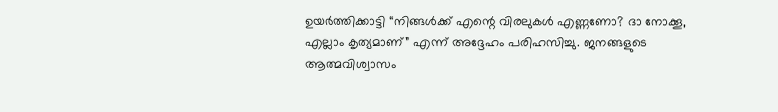ഉയർത്തിക്കാട്ടി “നിങ്ങൾക്ക് എന്റെ വിരലുകൾ എണ്ണണോ? ദാ നോക്കൂ, എല്ലാം കൃത്യമാണ്” എന്ന് അദ്ദേഹം പരിഹസിച്ചു. ജനങ്ങളുടെ ആത്മവിശ്വാസം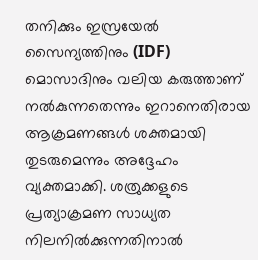തനിക്കും ഇസ്രയേൽ സൈന്യത്തിനും (IDF) മൊസാദിനും വലിയ കരുത്താണ് നൽകുന്നതെന്നും ഇറാനെതിരായ ആക്രമണങ്ങൾ ശക്തമായി തുടരുമെന്നും അദ്ദേഹം വ്യക്തമാക്കി. ശത്രുക്കളുടെ പ്രത്യാക്രമണ സാധ്യത നിലനിൽക്കുന്നതിനാൽ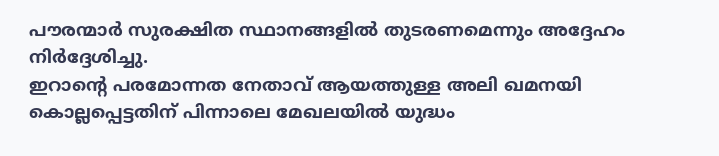പൗരന്മാർ സുരക്ഷിത സ്ഥാനങ്ങളിൽ തുടരണമെന്നും അദ്ദേഹം നിർദ്ദേശിച്ചു.
ഇറാന്റെ പരമോന്നത നേതാവ് ആയത്തുള്ള അലി ഖമനയി കൊല്ലപ്പെട്ടതിന് പിന്നാലെ മേഖലയിൽ യുദ്ധം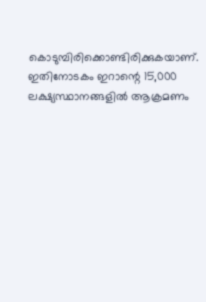കൊടുമ്പിരിക്കൊണ്ടിരിക്കുകയാണ്. ഇതിനോടകം ഇറാന്റെ 15,000 ലക്ഷ്യസ്ഥാനങ്ങളിൽ ആക്രമണം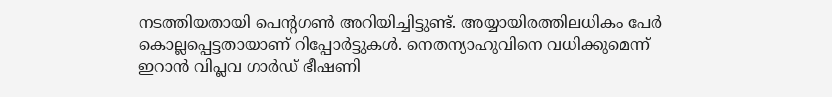നടത്തിയതായി പെന്റഗൺ അറിയിച്ചിട്ടുണ്ട്. അയ്യായിരത്തിലധികം പേർ കൊല്ലപ്പെട്ടതായാണ് റിപ്പോർട്ടുകൾ. നെതന്യാഹുവിനെ വധിക്കുമെന്ന് ഇറാൻ വിപ്ലവ ഗാർഡ് ഭീഷണി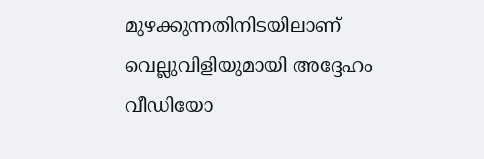മുഴക്കുന്നതിനിടയിലാണ് വെല്ലുവിളിയുമായി അദ്ദേഹം വീഡിയോ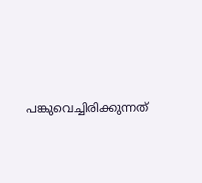പങ്കുവെച്ചിരിക്കുന്നത്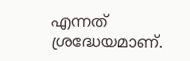എന്നത് ശ്രദ്ധേയമാണ്.